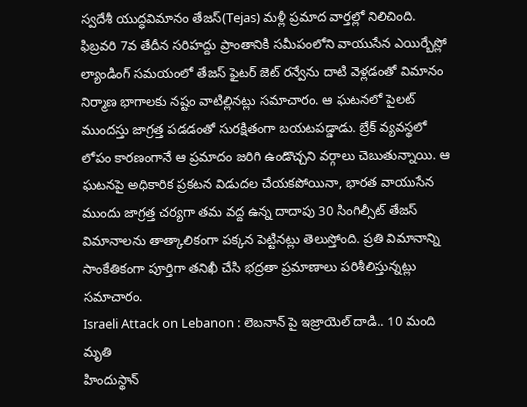స్వదేశీ యుద్ధవిమానం తేజస్(Tejas) మళ్లీ ప్రమాద వార్తల్లో నిలిచింది. ఫిబ్రవరి 7వ తేదీన సరిహద్దు ప్రాంతానికి సమీపంలోని వాయుసేన ఎయిర్బేస్లో ల్యాండింగ్ సమయంలో తేజస్ ఫైటర్ జెట్ రన్వేను దాటి వెళ్లడంతో విమానం నిర్మాణ భాగాలకు నష్టం వాటిల్లినట్లు సమాచారం. ఆ ఘటనలో పైలట్ ముందస్తు జాగ్రత్త పడడంతో సురక్షితంగా బయటపడ్డాడు. బ్రేక్ వ్యవస్థలో లోపం కారణంగానే ఆ ప్రమాదం జరిగి ఉండొచ్చని వర్గాలు చెబుతున్నాయి. ఆ ఘటనపై అధికారిక ప్రకటన విడుదల చేయకపోయినా, భారత వాయుసేన ముందు జాగ్రత్త చర్యగా తమ వద్ద ఉన్న దాదాపు 30 సింగిల్సీట్ తేజస్ విమానాలను తాత్కాలికంగా పక్కన పెట్టినట్లు తెలుస్తోంది. ప్రతి విమానాన్ని సాంకేతికంగా పూర్తిగా తనిఖీ చేసి భద్రతా ప్రమాణాలు పరిశీలిస్తున్నట్లు సమాచారం.
Israeli Attack on Lebanon : లెబనాన్ పై ఇజ్రాయెల్ దాడి.. 10 మంది మృతి
హిందుస్థాన్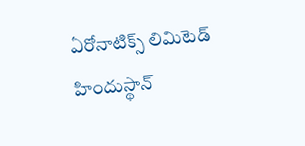ఏరోనాటిక్స్ లిమిటెడ్
హిందుస్థాన్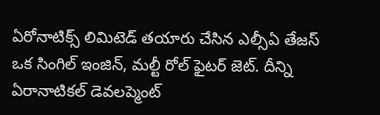ఏరోనాటిక్స్ లిమిటెడ్ తయారు చేసిన ఎల్సీఏ తేజస్ ఒక సింగిల్ ఇంజిన్, మల్టీ రోల్ ఫైటర్ జెట్. దీన్ని ఏరానాటికల్ డెవలప్మెంట్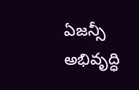ఏజన్సీ అభివృద్ధి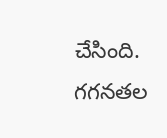చేసింది. గగనతల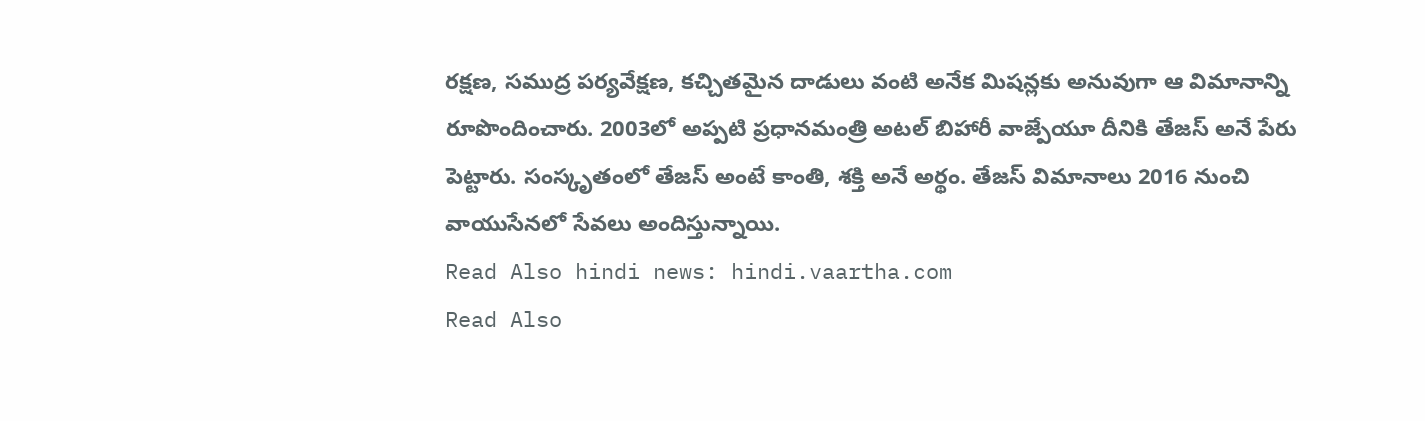రక్షణ, సముద్ర పర్యవేక్షణ, కచ్చితమైన దాడులు వంటి అనేక మిషన్లకు అనువుగా ఆ విమానాన్ని రూపొందించారు. 2003లో అప్పటి ప్రధానమంత్రి అటల్ బిహారీ వాజ్పేయూ దీనికి తేజస్ అనే పేరు పెట్టారు. సంస్కృతంలో తేజస్ అంటే కాంతి, శక్తి అనే అర్థం. తేజస్ విమానాలు 2016 నుంచి వాయుసేనలో సేవలు అందిస్తున్నాయి.
Read Also hindi news: hindi.vaartha.com
Read Also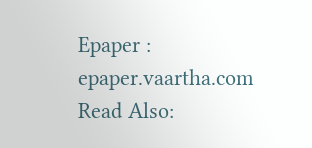Epaper : epaper.vaartha.com
Read Also: